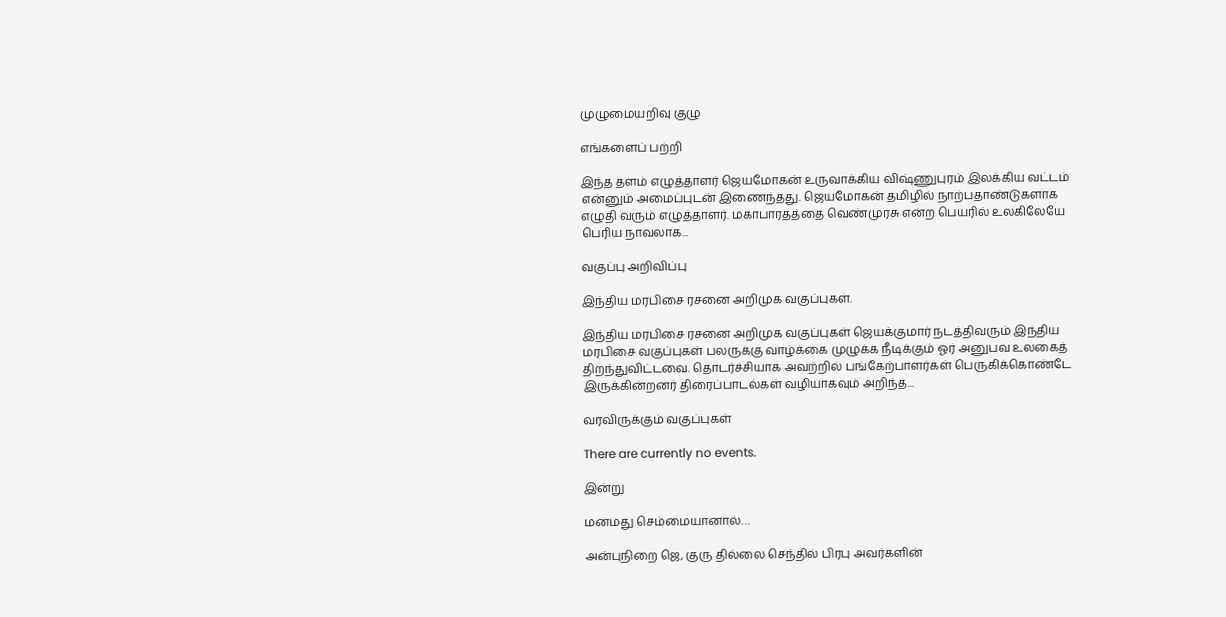முழுமையறிவு குழு

எங்களைப் பற்றி

இந்த தளம் எழுத்தாளர் ஜெயமோகன் உருவாக்கிய விஷ்ணுபுரம் இலக்கிய வட்டம் என்னும் அமைப்புடன் இணைந்தது. ஜெயமோகன் தமிழில் நாற்பதாண்டுகளாக எழுதி வரும் எழுத்தாளர். மகாபாரதத்தை வெண்முரசு என்ற பெயரில் உலகிலேயே பெரிய நாவலாக...

வகுப்பு அறிவிப்பு

இந்திய மரபிசை ரசனை அறிமுக வகுப்புகள்.

இந்திய மரபிசை ரசனை அறிமுக வகுப்புகள் ஜெயக்குமார் நடத்திவரும் இந்திய மரபிசை வகுப்புகள் பலருக்கு வாழ்க்கை முழுக்க நீடிக்கும் ஓர் அனுபவ உலகைத் திறந்துவிட்டவை. தொடர்ச்சியாக அவற்றில் பங்கேற்பாளர்கள் பெருகிக்கொண்டே இருக்கின்றனர் திரைப்பாடல்கள் வழியாகவும் அறிந்த...

வரவிருக்கும் வகுப்புகள்

There are currently no events.

இன்று

மனமது செம்மையானால்…

அன்புநிறை ஜெ, குரு தில்லை செந்தில் பிரபு அவர்களின்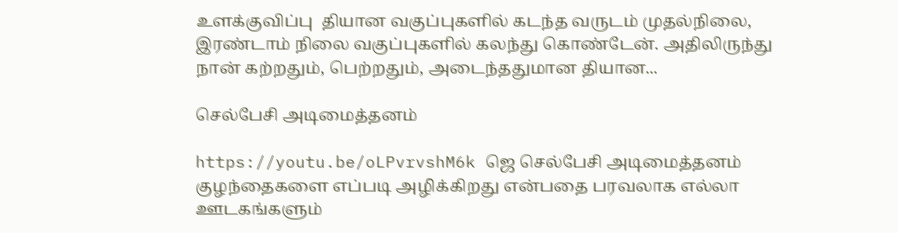உளக்குவிப்பு  தியான வகுப்புகளில் கடந்த வருடம் முதல்நிலை, இரண்டாம் நிலை வகுப்புகளில் கலந்து கொண்டேன். அதிலிருந்து நான் கற்றதும், பெற்றதும், அடைந்ததுமான தியான...

செல்பேசி அடிமைத்தனம்

https://youtu.be/oLPvrvshM6k ஜெ செல்பேசி அடிமைத்தனம் குழந்தைகளை எப்படி அழிக்கிறது என்பதை பரவலாக எல்லா ஊடகங்களும்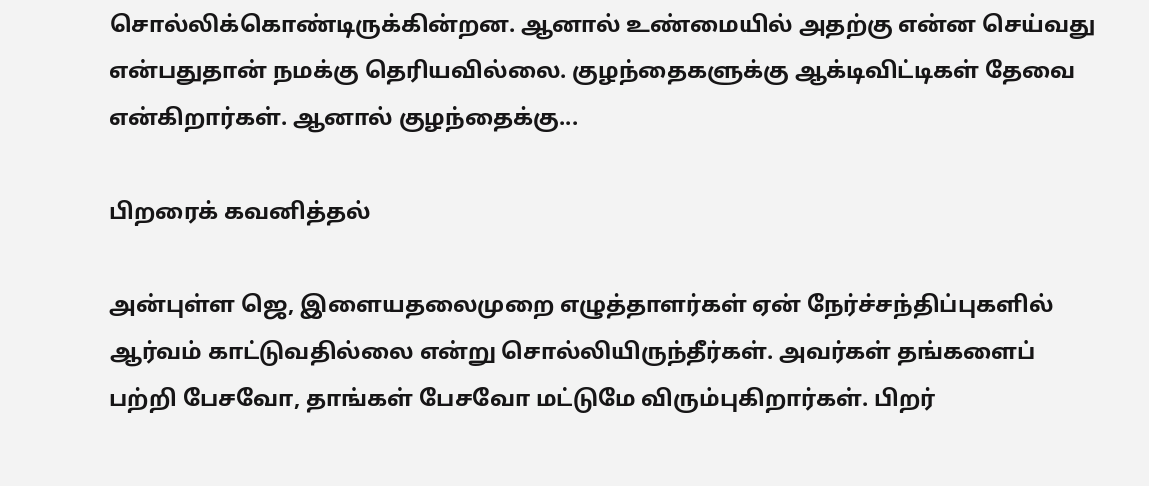சொல்லிக்கொண்டிருக்கின்றன. ஆனால் உண்மையில் அதற்கு என்ன செய்வது என்பதுதான் நமக்கு தெரியவில்லை. குழந்தைகளுக்கு ஆக்டிவிட்டிகள் தேவை என்கிறார்கள். ஆனால் குழந்தைக்கு...

பிறரைக் கவனித்தல்

அன்புள்ள ஜெ, இளையதலைமுறை எழுத்தாளர்கள் ஏன் நேர்ச்சந்திப்புகளில் ஆர்வம் காட்டுவதில்லை என்று சொல்லியிருந்தீர்கள். அவர்கள் தங்களைப் பற்றி பேசவோ, தாங்கள் பேசவோ மட்டுமே விரும்புகிறார்கள். பிறர்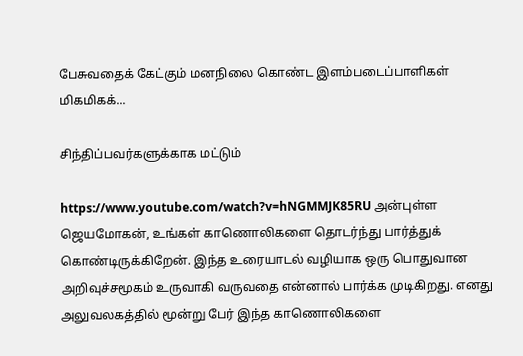பேசுவதைக் கேட்கும் மனநிலை கொண்ட இளம்படைப்பாளிகள் மிகமிகக்...

சிந்திப்பவர்களுக்காக மட்டும்

https://www.youtube.com/watch?v=hNGMMJK85RU அன்புள்ள ஜெயமோகன், உங்கள் காணொலிகளை தொடர்ந்து பார்த்துக் கொண்டிருக்கிறேன். இந்த உரையாடல் வழியாக ஒரு பொதுவான அறிவுச்சமூகம் உருவாகி வருவதை என்னால் பார்க்க முடிகிறது. எனது அலுவலகத்தில் மூன்று பேர் இந்த காணொலிகளை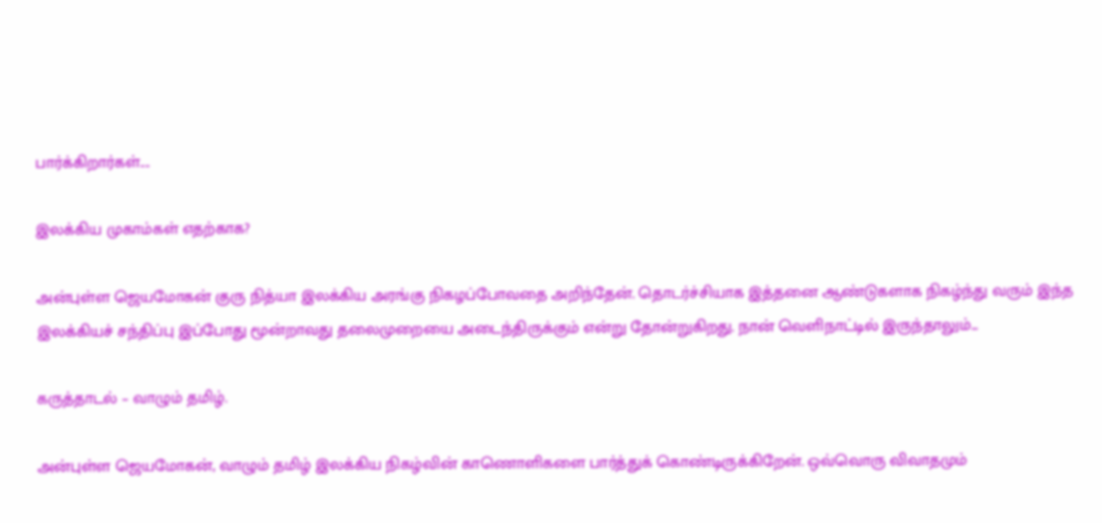பார்க்கிறார்கள்....

இலக்கிய முகாம்கள் எதற்காக?

அன்புள்ள ஜெயமோகன் குரு நித்யா இலக்கிய அரங்கு நிகழப்போவதை அறிந்தேன். தொடர்ச்சியாக இத்தனை ஆண்டுகளாக நிகழ்ந்து வரும் இந்த இலக்கியச் சந்திப்பு இப்போது மூன்றாவது தலைமுறையை அடைந்திருக்கும் என்று தோன்றுகிறது. நான் வெளிநாட்டில் இருந்தாலும்...

கருத்தாடல் – வாழும் தமிழ்.

அன்புள்ள ஜெயமோகன், வாழும் தமிழ் இலக்கிய நிகழ்வின் காணொளிகளை பார்த்துக் கொண்டிருக்கிறேன். ஒவ்வொரு விவாதமும்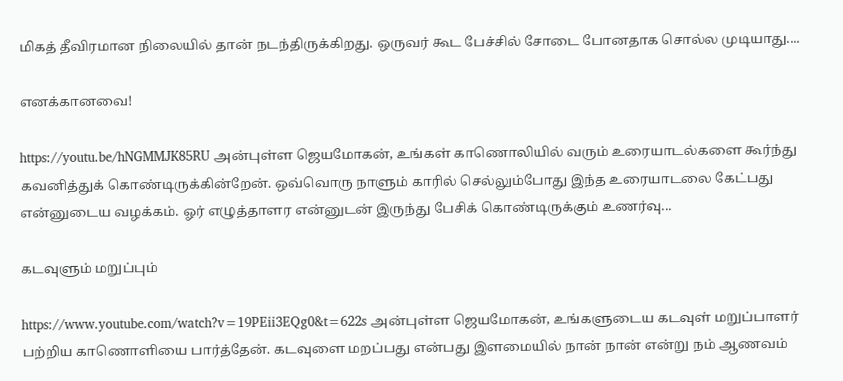மிகத் தீவிரமான நிலையில் தான் நடந்திருக்கிறது. ஒருவர் கூட பேச்சில் சோடை போனதாக சொல்ல முடியாது....

எனக்கானவை!

https://youtu.be/hNGMMJK85RU அன்புள்ள ஜெயமோகன், உங்கள் காணொலியில் வரும் உரையாடல்களை கூர்ந்து கவனித்துக் கொண்டிருக்கின்றேன். ஒவ்வொரு நாளும் காரில் செல்லும்போது இந்த உரையாடலை கேட்பது என்னுடைய வழக்கம். ஓர் எழுத்தாளர என்னுடன் இருந்து பேசிக் கொண்டிருக்கும் உணர்வு...

கடவுளும் மறுப்பும்

https://www.youtube.com/watch?v=19PEii3EQg0&t=622s அன்புள்ள ஜெயமோகன், உங்களுடைய கடவுள் மறுப்பாளர் பற்றிய காணொளியை பார்த்தேன். கடவுளை மறப்பது என்பது இளமையில் நான் நான் என்று நம் ஆணவம்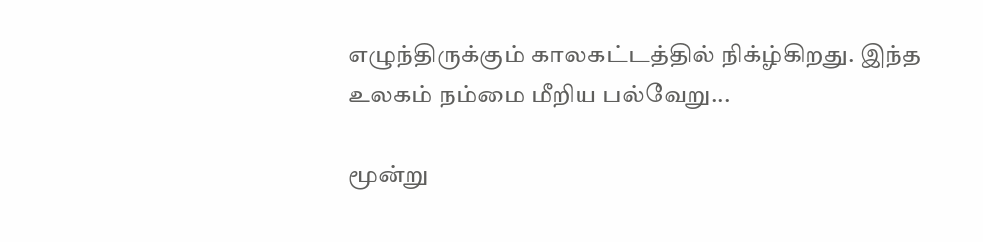எழுந்திருக்கும் காலகட்டத்தில் நிக்ழ்கிறது. இந்த உலகம் நம்மை மீறிய பல்வேறு...

மூன்று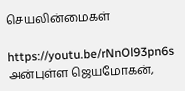செயலின்மைகள்

https://youtu.be/rNnOl93pn6s அன்புள்ள ஜெயமோகன்,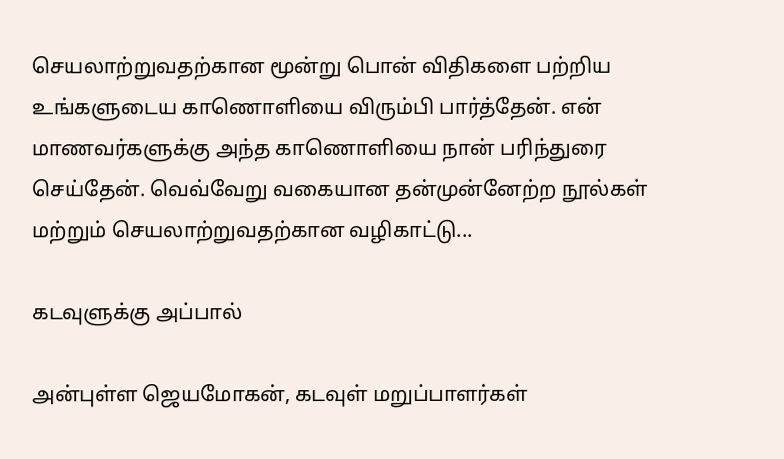செயலாற்றுவதற்கான மூன்று பொன் விதிகளை பற்றிய உங்களுடைய காணொளியை விரும்பி பார்த்தேன். என்  மாணவர்களுக்கு அந்த காணொளியை நான் பரிந்துரை செய்தேன். வெவ்வேறு வகையான தன்முன்னேற்ற நூல்கள் மற்றும் செயலாற்றுவதற்கான வழிகாட்டு...

கடவுளுக்கு அப்பால்

அன்புள்ள ஜெயமோகன், கடவுள் மறுப்பாளர்கள்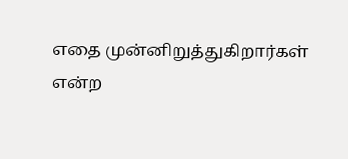எதை முன்னிறுத்துகிறார்கள் என்ற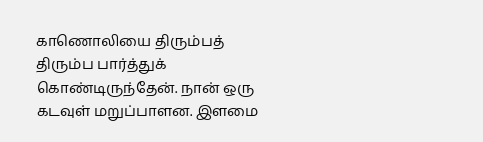காணொலியை திரும்பத் திரும்ப பார்த்துக் கொண்டிருந்தேன். நான் ஒரு கடவுள் மறுப்பாளன. இளமை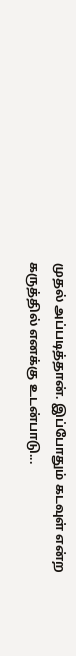முதல் அப்படித்தான். இப்போதும் கடவுள் என்ற கருத்தில் எனக்கு உடன்பாடு...